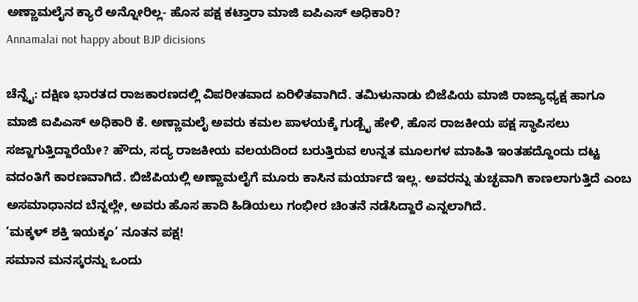ಅಣ್ಣಾಮಲೈನ ಕ್ಯಾರೆ ಅನ್ನೋರಿಲ್ಲ- ಹೊಸ ಪಕ್ಷ ಕಟ್ತಾರಾ ಮಾಜಿ ಐಪಿಎಸ್ ಅಧಿಕಾರಿ?
Annamalai not happy about BJP dicisions

ಚೆನ್ನೈ: ದಕ್ಷಿಣ ಭಾರತದ ರಾಜಕಾರಣದಲ್ಲಿ ವಿಪರೀತವಾದ ಏರಿಳಿತವಾಗಿದೆ. ತಮಿಳುನಾಡು ಬಿಜೆಪಿಯ ಮಾಜಿ ರಾಜ್ಯಾಧ್ಯಕ್ಷ ಹಾಗೂ ಮಾಜಿ ಐಪಿಎಸ್ ಅಧಿಕಾರಿ ಕೆ. ಅಣ್ಣಾಮಲೈ ಅವರು ಕಮಲ ಪಾಳಯಕ್ಕೆ ಗುಡ್ಬೈ ಹೇಳಿ, ಹೊಸ ರಾಜಕೀಯ ಪಕ್ಷ ಸ್ಥಾಪಿಸಲು ಸಜ್ಜಾಗುತ್ತಿದ್ದಾರೆಯೇ? ಹೌದು, ಸದ್ಯ ರಾಜಕೀಯ ವಲಯದಿಂದ ಬರುತ್ತಿರುವ ಉನ್ನತ ಮೂಲಗಳ ಮಾಹಿತಿ ಇಂತಹದ್ದೊಂದು ದಟ್ಟ ವದಂತಿಗೆ ಕಾರಣವಾಗಿದೆ. ಬಿಜೆಪಿಯಲ್ಲಿ ಅಣ್ಣಾಮಲೈಗೆ ಮೂರು ಕಾಸಿನ ಮರ್ಯಾದೆ ಇಲ್ಲ. ಅವರನ್ನು ತುಚ್ಛವಾಗಿ ಕಾಣಲಾಗುತ್ತಿದೆ ಎಂಬ ಅಸಮಾಧಾನದ ಬೆನ್ನಲ್ಲೇ, ಅವರು ಹೊಸ ಹಾದಿ ಹಿಡಿಯಲು ಗಂಭೀರ ಚಿಂತನೆ ನಡೆಸಿದ್ದಾರೆ ಎನ್ನಲಾಗಿದೆ.
‘ಮಕ್ಕಳ್ ಶಕ್ತಿ ಇಯಕ್ಕಂ’ ನೂತನ ಪಕ್ಷ!
ಸಮಾನ ಮನಸ್ಕರನ್ನು ಒಂದು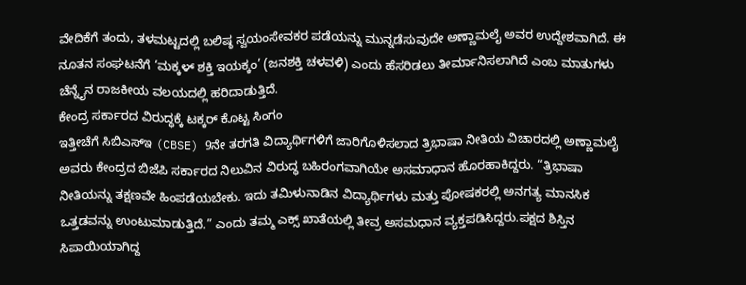ವೇದಿಕೆಗೆ ತಂದು, ತಳಮಟ್ಟದಲ್ಲಿ ಬಲಿಷ್ಠ ಸ್ವಯಂಸೇವಕರ ಪಡೆಯನ್ನು ಮುನ್ನಡೆಸುವುದೇ ಅಣ್ಣಾಮಲೈ ಅವರ ಉದ್ದೇಶವಾಗಿದೆ. ಈ ನೂತನ ಸಂಘಟನೆಗೆ ‘ಮಕ್ಕಳ್ ಶಕ್ತಿ ಇಯಕ್ಕಂ’ (ಜನಶಕ್ತಿ ಚಳವಳಿ) ಎಂದು ಹೆಸರಿಡಲು ತೀರ್ಮಾನಿಸಲಾಗಿದೆ ಎಂಬ ಮಾತುಗಳು ಚೆನ್ನೈನ ರಾಜಕೀಯ ವಲಯದಲ್ಲಿ ಹರಿದಾಡುತ್ತಿದೆ.
ಕೇಂದ್ರ ಸರ್ಕಾರದ ವಿರುದ್ಧಕ್ಕೆ ಟಕ್ಕರ್ ಕೊಟ್ಟ ಸಿಂಗಂ
ಇತ್ತೀಚೆಗೆ ಸಿಬಿಎಸ್ಇ (CBSE) 9ನೇ ತರಗತಿ ವಿದ್ಯಾರ್ಥಿಗಳಿಗೆ ಜಾರಿಗೊಳಿಸಲಾದ ತ್ರಿಭಾಷಾ ನೀತಿಯ ವಿಚಾರದಲ್ಲಿ ಅಣ್ಣಾಮಲೈ ಅವರು ಕೇಂದ್ರದ ಬಿಜೆಪಿ ಸರ್ಕಾರದ ನಿಲುವಿನ ವಿರುದ್ಧ ಬಹಿರಂಗವಾಗಿಯೇ ಅಸಮಾಧಾನ ಹೊರಹಾಕಿದ್ದರು. “ತ್ರಿಭಾಷಾ ನೀತಿಯನ್ನು ತಕ್ಷಣವೇ ಹಿಂಪಡೆಯಬೇಕು. ಇದು ತಮಿಳುನಾಡಿನ ವಿದ್ಯಾರ್ಥಿಗಳು ಮತ್ತು ಪೋಷಕರಲ್ಲಿ ಅನಗತ್ಯ ಮಾನಸಿಕ ಒತ್ತಡವನ್ನು ಉಂಟುಮಾಡುತ್ತಿದೆ.” ಎಂದು ತಮ್ಮ ಎಕ್ಸ್ ಖಾತೆಯಲ್ಲಿ ತೀವ್ರ ಅಸಮಧಾನ ವ್ಯಕ್ತಪಡಿಸಿದ್ದರು.ಪಕ್ಷದ ಶಿಸ್ತಿನ ಸಿಪಾಯಿಯಾಗಿದ್ದ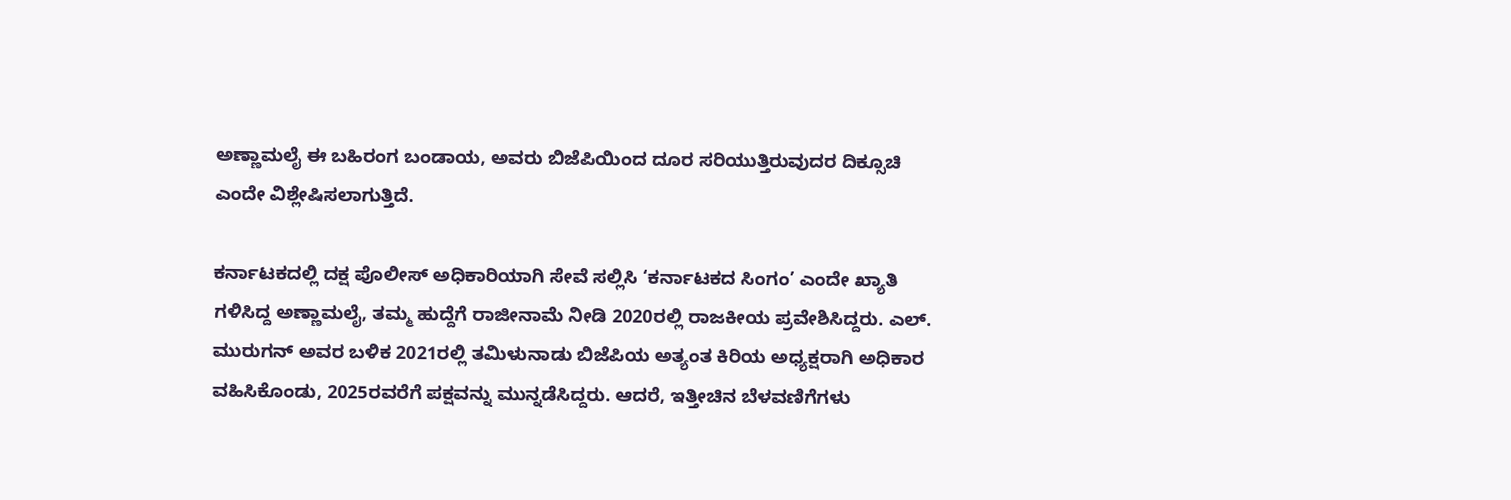ಅಣ್ಣಾಮಲೈ ಈ ಬಹಿರಂಗ ಬಂಡಾಯ, ಅವರು ಬಿಜೆಪಿಯಿಂದ ದೂರ ಸರಿಯುತ್ತಿರುವುದರ ದಿಕ್ಸೂಚಿ ಎಂದೇ ವಿಶ್ಲೇಷಿಸಲಾಗುತ್ತಿದೆ.

ಕರ್ನಾಟಕದಲ್ಲಿ ದಕ್ಷ ಪೊಲೀಸ್ ಅಧಿಕಾರಿಯಾಗಿ ಸೇವೆ ಸಲ್ಲಿಸಿ ‘ಕರ್ನಾಟಕದ ಸಿಂಗಂ’ ಎಂದೇ ಖ್ಯಾತಿ ಗಳಿಸಿದ್ದ ಅಣ್ಣಾಮಲೈ, ತಮ್ಮ ಹುದ್ದೆಗೆ ರಾಜೀನಾಮೆ ನೀಡಿ 2020ರಲ್ಲಿ ರಾಜಕೀಯ ಪ್ರವೇಶಿಸಿದ್ದರು. ಎಲ್. ಮುರುಗನ್ ಅವರ ಬಳಿಕ 2021ರಲ್ಲಿ ತಮಿಳುನಾಡು ಬಿಜೆಪಿಯ ಅತ್ಯಂತ ಕಿರಿಯ ಅಧ್ಯಕ್ಷರಾಗಿ ಅಧಿಕಾರ ವಹಿಸಿಕೊಂಡು, 2025ರವರೆಗೆ ಪಕ್ಷವನ್ನು ಮುನ್ನಡೆಸಿದ್ದರು. ಆದರೆ, ಇತ್ತೀಚಿನ ಬೆಳವಣಿಗೆಗಳು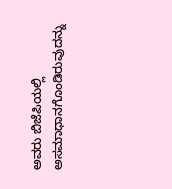ಅವರು ಬಿಜೆಪಿಯಲ್ಲಿ ಅಸಮಾಧಾನಗೊಂಡಿರುವುದನ್ನು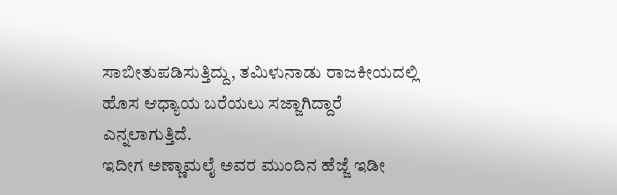ಸಾಬೀತುಪಡಿಸುತ್ತಿದ್ದು, ತಮಿಳುನಾಡು ರಾಜಕೀಯದಲ್ಲಿ ಹೊಸ ಆಧ್ಯಾಯ ಬರೆಯಲು ಸಜ್ಜಾಗಿದ್ದಾರೆ ಎನ್ನಲಾಗುತ್ತಿದೆ.
ಇದೀಗ ಅಣ್ಣಾಮಲೈ ಅವರ ಮುಂದಿನ ಹೆಜ್ಜೆ ಇಡೀ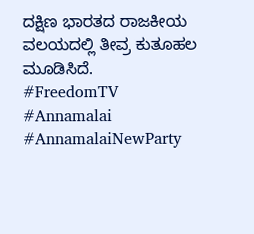ದಕ್ಷಿಣ ಭಾರತದ ರಾಜಕೀಯ ವಲಯದಲ್ಲಿ ತೀವ್ರ ಕುತೂಹಲ ಮೂಡಿಸಿದೆ.
#FreedomTV #Annamalai #AnnamalaiNewParty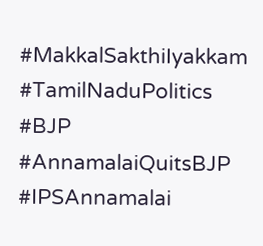#MakkalSakthiIyakkam #TamilNaduPolitics #BJP #AnnamalaiQuitsBJP #IPSAnnamalai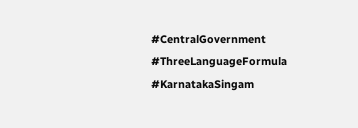#CentralGovernment #ThreeLanguageFormula #KarnatakaSingam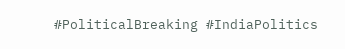#PoliticalBreaking #IndiaPolitics